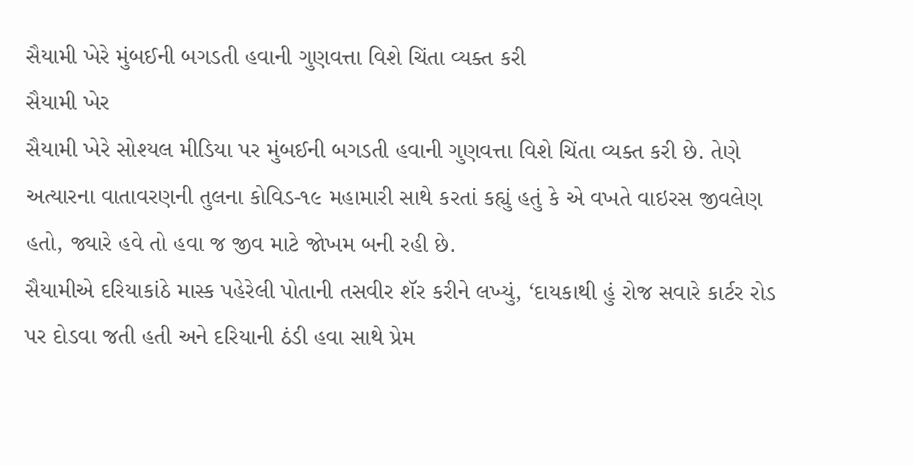સૈયામી ખેરે મુંબઈની બગડતી હવાની ગુણવત્તા વિશે ચિંતા વ્યક્ત કરી
સૈયામી ખેર
સૈયામી ખેરે સોશ્યલ મીડિયા પર મુંબઈની બગડતી હવાની ગુણવત્તા વિશે ચિંતા વ્યક્ત કરી છે. તેણે અત્યારના વાતાવરણની તુલના કોવિડ-૧૯ મહામારી સાથે કરતાં કહ્યું હતું કે એ વખતે વાઇરસ જીવલેણ હતો, જ્યારે હવે તો હવા જ જીવ માટે જોખમ બની રહી છે.
સૈયામીએ દરિયાકાંઠે માસ્ક પહેરેલી પોતાની તસવીર શૅર કરીને લખ્યું, ‘દાયકાથી હું રોજ સવારે કાર્ટર રોડ પર દોડવા જતી હતી અને દરિયાની ઠંડી હવા સાથે પ્રેમ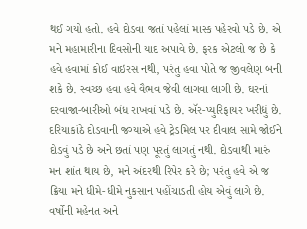થઈ ગયો હતો. હવે દોડવા જતાં પહેલાં માસ્ક પહેરવો પડે છે. એ મને મહામારીના દિવસોની યાદ અપાવે છે. ફરક એટલો જ છે કે હવે હવામાં કોઈ વાઇરસ નથી, પરંતુ હવા પોતે જ જીવલેણ બની શકે છે. સ્વચ્છ હવા હવે વૈભવ જેવી લાગવા લાગી છે. ઘરનાં દરવાજા-બારીઓ બંધ રાખવાં પડે છે. ઍર-પ્યુરિફાયર ખરીદ્યું છે. દરિયાકાંઠે દોડવાની જગ્યાએ હવે ટ્રેડમિલ પર દીવાલ સામે જોઈને દોડવું પડે છે અને છતાં પણ પૂરતું લાગતું નથી. દોડવાથી મારું મન શાંત થાય છે, મને અંદરથી રિપેર કરે છે; પરંતુ હવે એ જ ક્રિયા મને ધીમે-ધીમે નુકસાન પહોંચાડતી હોય એવું લાગે છે. વર્ષોની મહેનત અને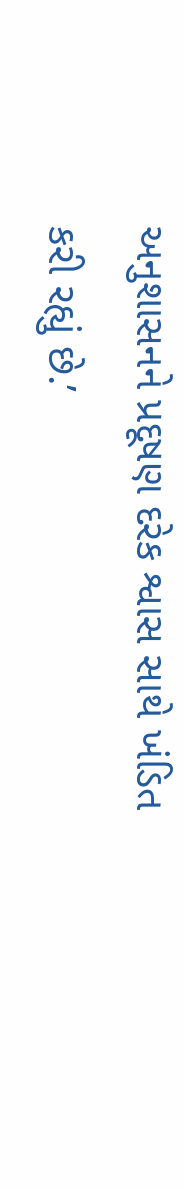અનુશાસનને પ્રદૂષણ દરેક શ્વાસ સાથે ખંડિત કરી રહ્યું છે.’